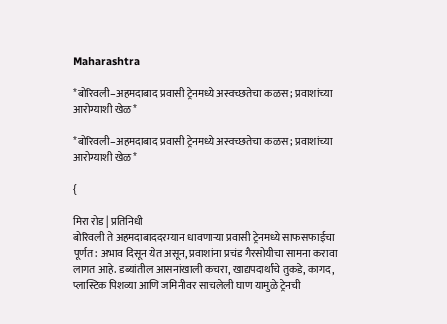Maharashtra

*बोरिवली–अहमदाबाद प्रवासी ट्रेनमध्ये अस्वच्छतेचा कळस; प्रवाशांच्या आरोग्याशी खेळ*

*बोरिवली–अहमदाबाद प्रवासी ट्रेनमध्ये अस्वच्छतेचा कळस; प्रवाशांच्या आरोग्याशी खेळ*

{

मिरा रोड | प्रतिनिधी
बोरिवली ते अहमदाबाददरम्यान धावणाऱ्या प्रवासी ट्रेनमध्ये साफसफाईचा पूर्णत: अभाव दिसून येत असून, प्रवाशांना प्रचंड गैरसोयीचा सामना करावा लागत आहे. डब्यांतील आसनांखाली कचरा, खाद्यपदार्थांचे तुकडे, कागद, प्लास्टिक पिशव्या आणि जमिनीवर साचलेली घाण यामुळे ट्रेनची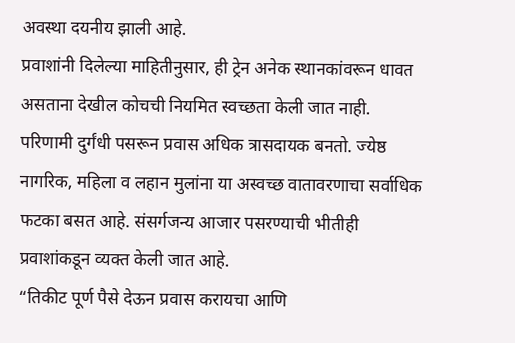अवस्था दयनीय झाली आहे.
प्रवाशांनी दिलेल्या माहितीनुसार, ही ट्रेन अनेक स्थानकांवरून धावत असताना देखील कोचची नियमित स्वच्छता केली जात नाही. परिणामी दुर्गंधी पसरून प्रवास अधिक त्रासदायक बनतो. ज्येष्ठ नागरिक, महिला व लहान मुलांना या अस्वच्छ वातावरणाचा सर्वाधिक फटका बसत आहे. संसर्गजन्य आजार पसरण्याची भीतीही प्रवाशांकडून व्यक्त केली जात आहे.
“तिकीट पूर्ण पैसे देऊन प्रवास करायचा आणि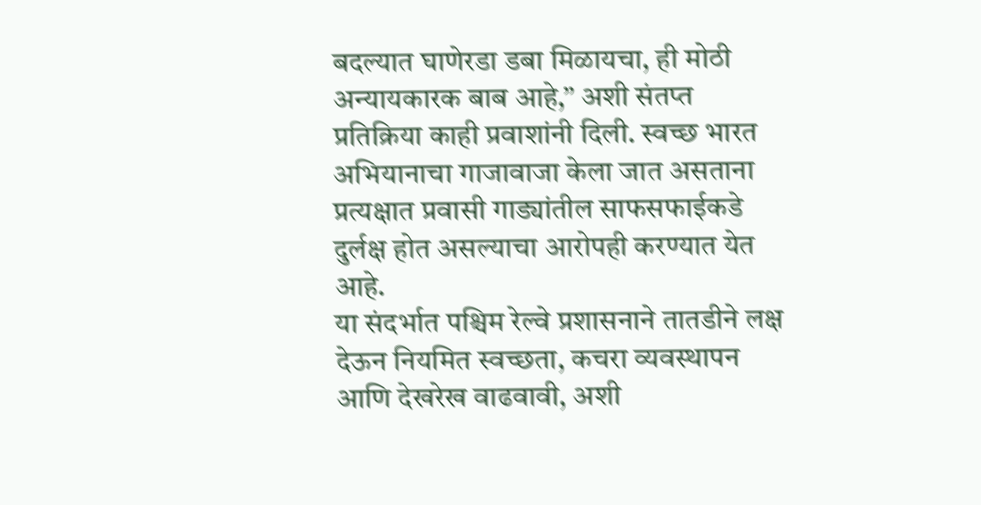बदल्यात घाणेरडा डबा मिळायचा, ही मोठी अन्यायकारक बाब आहे,” अशी संतप्त प्रतिक्रिया काही प्रवाशांनी दिली. स्वच्छ भारत अभियानाचा गाजावाजा केला जात असताना प्रत्यक्षात प्रवासी गाड्यांतील साफसफाईकडे दुर्लक्ष होत असल्याचा आरोपही करण्यात येत आहे.
या संदर्भात पश्चिम रेल्वे प्रशासनाने तातडीने लक्ष देऊन नियमित स्वच्छता, कचरा व्यवस्थापन आणि देखरेख वाढवावी, अशी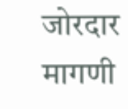जोरदार मागणी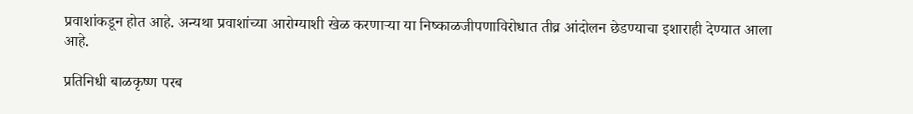प्रवाशांकडून होत आहे. अन्यथा प्रवाशांच्या आरोग्याशी खेळ करणाऱ्या या निष्काळजीपणाविरोधात तीव्र आंदोलन छेडण्याचा इशाराही देण्यात आला आहे.

प्रतिनिधी बाळकृष्ण परब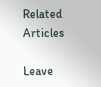Related Articles

Leave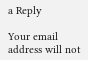a Reply

Your email address will not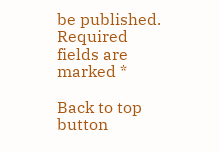be published. Required fields are marked *

Back to top button